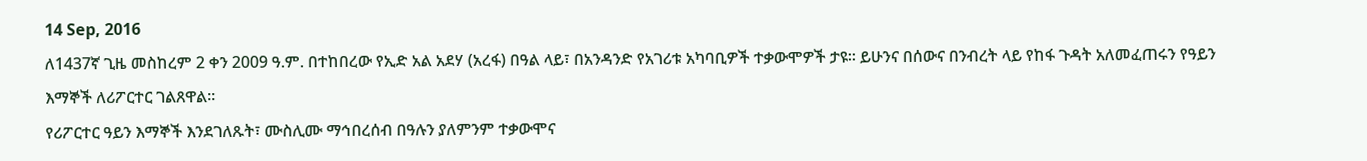14 Sep, 2016
ለ1437ኛ ጊዜ መስከረም 2 ቀን 2009 ዓ.ም. በተከበረው የኢድ አል አደሃ (አረፋ) በዓል ላይ፣ በአንዳንድ የአገሪቱ አካባቢዎች ተቃውሞዎች ታዩ፡፡ ይሁንና በሰውና በንብረት ላይ የከፋ ጉዳት አለመፈጠሩን የዓይን እማኞች ለሪፖርተር ገልጸዋል፡፡
የሪፖርተር ዓይን እማኞች እንደገለጹት፣ ሙስሊሙ ማኅበረሰብ በዓሉን ያለምንም ተቃውሞና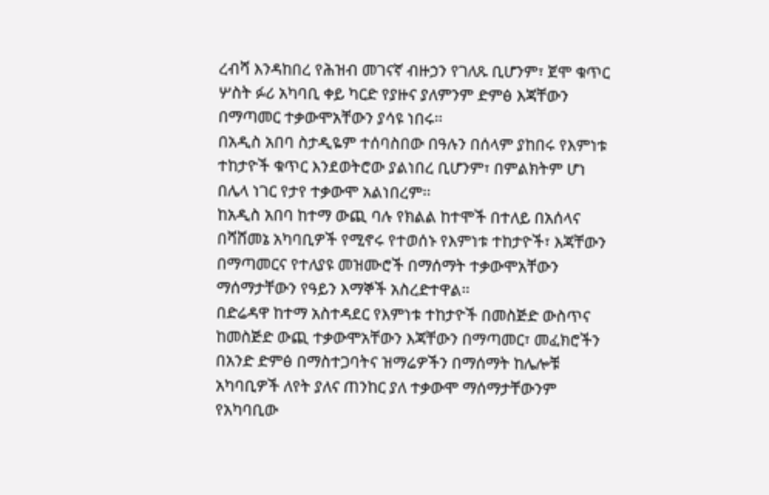ረብሻ እንዳከበረ የሕዝብ መገናኛ ብዙኃን የገለጹ ቢሆንም፣ ጀሞ ቁጥር ሦስት ፉሪ አካባቢ ቀይ ካርድ የያዙና ያለምንም ድምፅ እጃቸውን በማጣመር ተቃውሞአቸውን ያሳዩ ነበሩ፡፡
በአዲስ አበባ ስታዲዬም ተሰባስበው በዓሉን በሰላም ያከበሩ የእምነቱ ተከታዮች ቁጥር እንደወትሮው ያልነበረ ቢሆንም፣ በምልክትም ሆነ በሌላ ነገር የታየ ተቃውሞ አልነበረም፡፡
ከአዲስ አበባ ከተማ ውጪ ባሉ የክልል ከተሞች በተለይ በአሰላና በሻሸመኔ አካባቢዎች የሚኖሩ የተወሰኑ የእምነቱ ተከታዮች፣ እጃቸውን በማጣመርና የተለያዩ መዝሙሮች በማሰማት ተቃውሞአቸውን ማሰማታቸውን የዓይን እማኞች አስረድተዋል፡፡
በድሬዳዋ ከተማ አስተዳደር የእምነቱ ተከታዮች በመስጅድ ውስጥና ከመስጅድ ውጪ ተቃውሞአቸውን እጃቸውን በማጣመር፣ መፈክሮችን በአንድ ድምፅ በማስተጋባትና ዝማሬዎችን በማሰማት ከሌሎቹ አካባቢዎች ለየት ያለና ጠንከር ያለ ተቃውሞ ማሰማታቸውንም የአካባቢው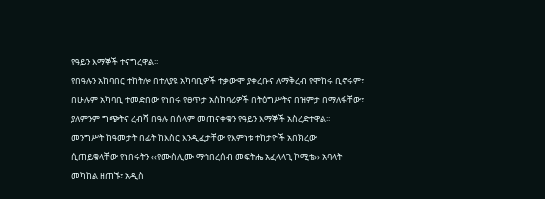የዓይን እማኞች ተናግረዋል፡፡
የበዓሉን አከባበር ተከትሎ በተለያዩ አካባቢዎች ተቃውሞ ያቀረቡና ለማቅረብ የሞከሩ ቢኖሩም፣ በሁሉም አካባቢ ተመድበው የነበሩ የፀጥታ አስከባሪዎች በትዕግሥትና በዝምታ በማለፋቸው፣ ያለምንም ግጭትና ረብሻ በዓሉ በሰላም መጠናቀቁን የዓይን እማኞች አስረድተዋል፡፡
መንግሥት ከዓመታት በፊት ከእስር እንዲፈታቸው የእምነቱ ተከታዮች አበክረው ሲጠይቁላቸው የነበሩትን ‹‹የሙስሊሙ ማኅበረሰብ መፍትሔ አፈላላጊ ኮሚቴ›› አባላት መካከል ዘጠኙ፣ አዲስ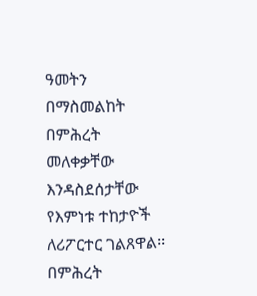ዓመትን በማስመልከት በምሕረት መለቀቃቸው እንዳስደሰታቸው የእምነቱ ተከታዮች ለሪፖርተር ገልጸዋል፡፡
በምሕረት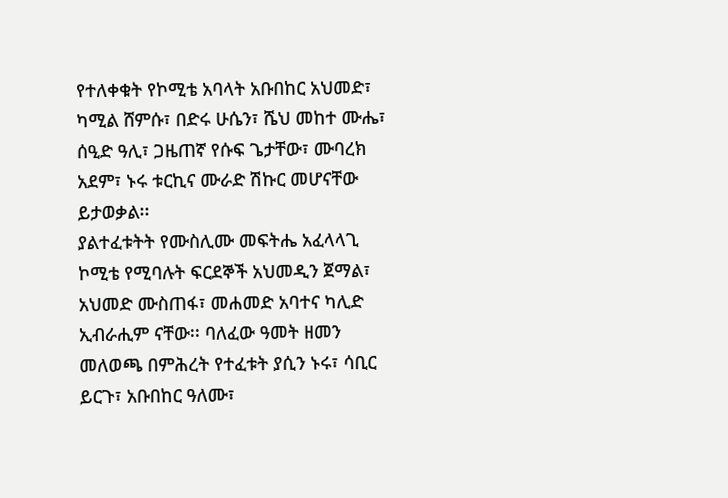የተለቀቁት የኮሚቴ አባላት አቡበከር አህመድ፣ ካሚል ሸምሱ፣ በድሩ ሁሴን፣ ሼህ መከተ ሙሔ፣ ሰዒድ ዓሊ፣ ጋዜጠኛ የሱፍ ጌታቸው፣ ሙባረክ አደም፣ ኑሩ ቱርኪና ሙራድ ሽኩር መሆናቸው ይታወቃል፡፡
ያልተፈቱትት የሙስሊሙ መፍትሔ አፈላላጊ ኮሚቴ የሚባሉት ፍርደኞች አህመዲን ጀማል፣ አህመድ ሙስጠፋ፣ መሐመድ አባተና ካሊድ ኢብራሒም ናቸው፡፡ ባለፈው ዓመት ዘመን መለወጫ በምሕረት የተፈቱት ያሲን ኑሩ፣ ሳቢር ይርጉ፣ አቡበከር ዓለሙ፣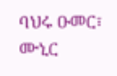ባህሩ ዑመር፣ ሙኒር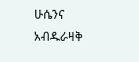ሁሴንና አብዱራዛቅ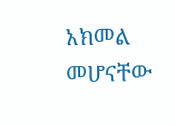አክመል መሆናቸው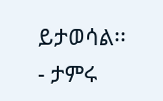ይታወሳል፡፡
- ታምሩ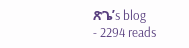ጽጌ’s blog
- 2294 reads